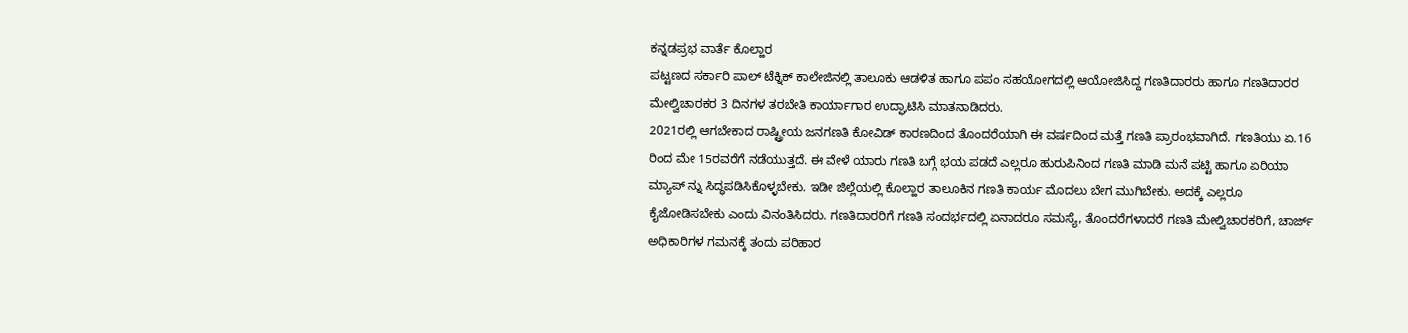ಕನ್ನಡಪ್ರಭ ವಾರ್ತೆ ಕೊಲ್ಹಾರ
ಪಟ್ಟಣದ ಸರ್ಕಾರಿ ಪಾಲ್ ಟೆಕ್ನಿಕ್ ಕಾಲೇಜಿನಲ್ಲಿ ತಾಲೂಕು ಆಡಳಿತ ಹಾಗೂ ಪಪಂ ಸಹಯೋಗದಲ್ಲಿ ಆಯೋಜಿಸಿದ್ದ ಗಣತಿದಾರರು ಹಾಗೂ ಗಣತಿದಾರರ ಮೇಲ್ವಿಚಾರಕರ 3 ದಿನಗಳ ತರಬೇತಿ ಕಾರ್ಯಾಗಾರ ಉದ್ಘಾಟಿಸಿ ಮಾತನಾಡಿದರು.
2021ರಲ್ಲಿ ಆಗಬೇಕಾದ ರಾಷ್ಟ್ರೀಯ ಜನಗಣತಿ ಕೋವಿಡ್ ಕಾರಣದಿಂದ ತೊಂದರೆಯಾಗಿ ಈ ವರ್ಷದಿಂದ ಮತ್ತೆ ಗಣತಿ ಪ್ರಾರಂಭವಾಗಿದೆ. ಗಣತಿಯು ಏ.16 ರಿಂದ ಮೇ 15ರವರೆಗೆ ನಡೆಯುತ್ತದೆ. ಈ ವೇಳೆ ಯಾರು ಗಣತಿ ಬಗ್ಗೆ ಭಯ ಪಡದೆ ಎಲ್ಲರೂ ಹುರುಪಿನಿಂದ ಗಣತಿ ಮಾಡಿ ಮನೆ ಪಟ್ಟಿ ಹಾಗೂ ಏರಿಯಾ ಮ್ಯಾಪ್ ನ್ನು ಸಿದ್ಧಪಡಿಸಿಕೊಳ್ಳಬೇಕು. ಇಡೀ ಜಿಲ್ಲೆಯಲ್ಲಿ ಕೊಲ್ಹಾರ ತಾಲೂಕಿನ ಗಣತಿ ಕಾರ್ಯ ಮೊದಲು ಬೇಗ ಮುಗಿಬೇಕು. ಅದಕ್ಕೆ ಎಲ್ಲರೂ ಕೈಜೋಡಿಸಬೇಕು ಎಂದು ವಿನಂತಿಸಿದರು. ಗಣತಿದಾರರಿಗೆ ಗಣತಿ ಸಂದರ್ಭದಲ್ಲಿ ಏನಾದರೂ ಸಮಸ್ಯೆ, ತೊಂದರೆಗಳಾದರೆ ಗಣತಿ ಮೇಲ್ವಿಚಾರಕರಿಗೆ, ಚಾರ್ಜ್ ಅಧಿಕಾರಿಗಳ ಗಮನಕ್ಕೆ ತಂದು ಪರಿಹಾರ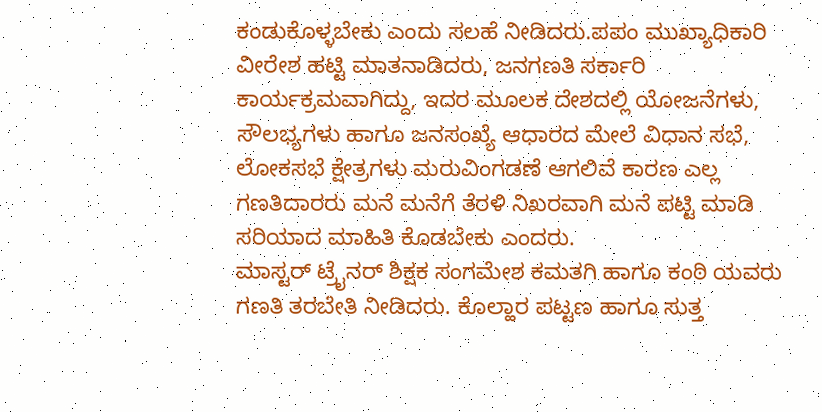ಕಂಡುಕೊಳ್ಳಬೇಕು ಎಂದು ಸಲಹೆ ನೀಡಿದರು.ಪಪಂ ಮುಖ್ಯಾಧಿಕಾರಿ ವೀರೇಶ ಹಟ್ಟಿ ಮಾತನಾಡಿದರು, ಜನಗಣತಿ ಸರ್ಕಾರಿ ಕಾರ್ಯಕ್ರಮವಾಗಿದ್ದು, ಇದರ ಮೂಲಕ ದೇಶದಲ್ಲಿ ಯೋಜನೆಗಳು, ಸೌಲಭ್ಯಗಳು ಹಾಗೂ ಜನಸಂಖ್ಯೆ ಆಧಾರದ ಮೇಲೆ ವಿಧಾನ ಸಭೆ, ಲೋಕಸಭೆ ಕ್ಷೇತ್ರಗಳು ಮರುವಿಂಗಡಣೆ ಆಗಲಿವೆ ಕಾರಣ ಎಲ್ಲ ಗಣತಿದಾರರು ಮನೆ ಮನೆಗೆ ತೆರಳಿ ನಿಖರವಾಗಿ ಮನೆ ಪಟ್ಟಿ ಮಾಡಿ ಸರಿಯಾದ ಮಾಹಿತಿ ಕೊಡಬೇಕು ಎಂದರು.
ಮಾಸ್ಟರ್ ಟ್ರೈನರ್ ಶಿಕ್ಷಕ ಸಂಗಮೇಶ ಕಮತಗಿ ಹಾಗೂ ಕಂಠಿ ಯವರು ಗಣತಿ ತರಬೇತಿ ನೀಡಿದರು. ಕೊಲ್ಹಾರ ಪಟ್ಟಣ ಹಾಗೂ ಸುತ್ತ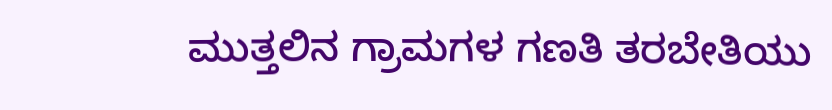ಮುತ್ತಲಿನ ಗ್ರಾಮಗಳ ಗಣತಿ ತರಬೇತಿಯು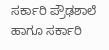ಸರ್ಕಾರಿ ಪ್ರೌಢಶಾಲೆ ಹಾಗೂ ಸರ್ಕಾರಿ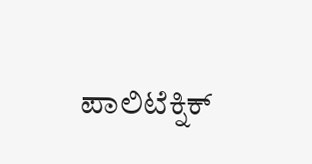ಪಾಲಿಟೆಕ್ನಿಕ್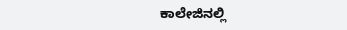ಕಾಲೇಜಿನಲ್ಲಿ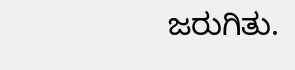ಜರುಗಿತು.